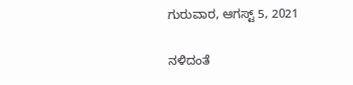ಗುರುವಾರ, ಆಗಸ್ಟ್ 5, 2021

ನಳಿದಂತೆ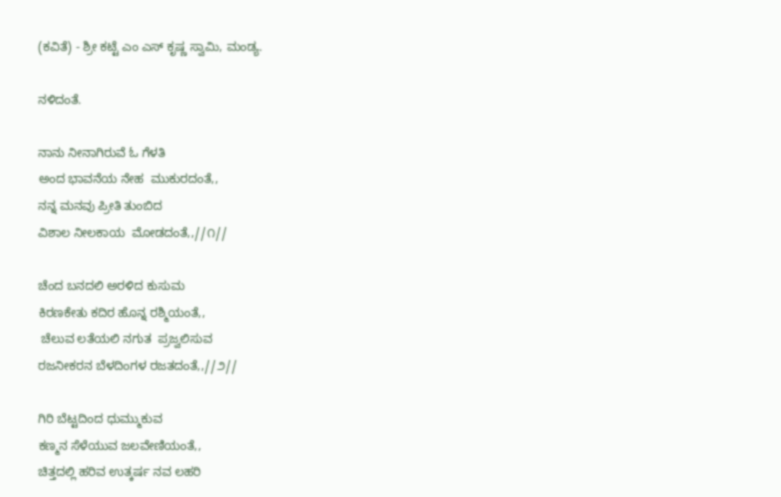(ಕವಿತೆ) - ಶ್ರೀ ಕಟ್ಟೆ ಎಂ ಎಸ್ ಕೃಷ್ಣ ಸ್ವಾಮಿ, ಮಂಡ್ಯ.

ನಳಿದಂತೆ.

ನಾನು ನೀನಾಗಿರುವೆ ಓ ಗೆಳತಿ
ಅಂದ ಭಾವನೆಯ ನೇಹ  ಮುಕುರದಂತೆ,,
ನನ್ನ ಮನವು ಪ್ರೀತಿ ತುಂಬಿದ
ವಿಶಾಲ ನೀಲಕಾಯ  ಮೋಡದಂತೆ,,//೧//

ಚೆಂದ ಬನದಲಿ ಅರಳಿದ ಕುಸುಮ
ಕಿರಣಕೇತು ಕದಿರ ಹೊನ್ನ ರಶ್ಮಿಯಂತೆ,,
 ಚೆಲುವ ಲತೆಯಲಿ ನಗುತ  ಪ್ರಜ್ವಲಿಸುವ
ರಜನೀಕರನ ಬೆಳದಿಂಗಳ ರಜತದಂತೆ,,//೨//

ಗಿರಿ ಬೆಟ್ಟದಿಂದ ಧುಮ್ಮುಕುವ
ಕಣ್ಮನ ಸೆಳೆಯುವ ಜಲವೇಣಿಯಂತೆ,,
ಚಿತ್ತದಲ್ಲಿ ಹರಿವ ಉತ್ಕರ್ಷ ನವ ಲಹರಿ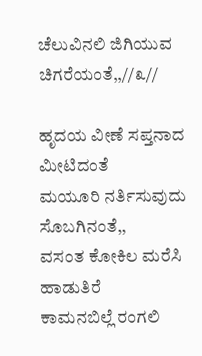ಚೆಲುವಿನಲಿ ಜಿಗಿಯುವ  ಚಿಗರೆಯಂತೆ,,//೩//

ಹೃದಯ ವೀಣೆ ಸಪ್ತನಾದ ಮೀಟಿದಂತೆ
ಮಯೂರಿ ನರ್ತಿಸುವುದು  ಸೊಬಗಿನಂತೆ,,
ವಸಂತ ಕೋಕಿಲ ಮರೆಸಿ  ಹಾಡುತಿರೆ
ಕಾಮನಬಿಲ್ಲೆ ರಂಗಲಿ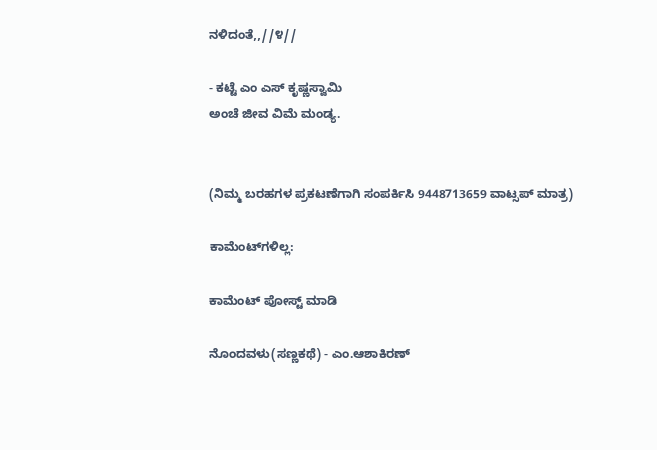ನಳಿದಂತೆ,,//೪//

- ಕಟ್ಟೆ ಎಂ ಎಸ್ ಕೃಷ್ಣಸ್ವಾಮಿ
ಅಂಚೆ ಜೀವ ವಿಮೆ ಮಂಡ್ಯ.


(ನಿಮ್ಮ ಬರಹಗಳ ಪ್ರಕಟಣೆಗಾಗಿ ಸಂಪರ್ಕಿಸಿ 9448713659 ವಾಟ್ಸಪ್ ಮಾತ್ರ)

ಕಾಮೆಂಟ್‌ಗಳಿಲ್ಲ:

ಕಾಮೆಂಟ್‌‌ ಪೋಸ್ಟ್‌ ಮಾಡಿ

ನೊಂದವಳು(ಸಣ್ಣಕಥೆ) - ಎಂ.ಆಶಾಕಿರಣ್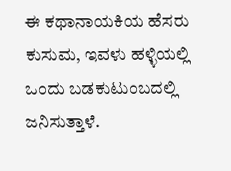ಈ ಕಥಾನಾಯಕಿಯ ಹೆಸರು ಕುಸುಮ, ಇವಳು ಹಳ್ಳಿಯಲ್ಲಿ ಒಂದು ಬಡಕುಟುಂಬದಲ್ಲಿ ಜನಿಸುತ್ತಾಳೆ.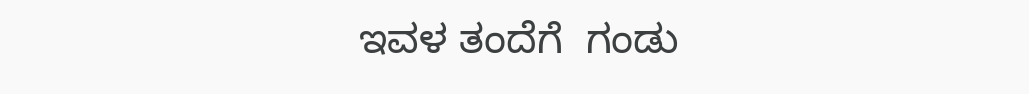ಇವಳ ತಂದೆಗೆ  ಗಂಡು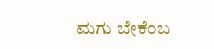ಮಗು ಬೇಕೆಂಬ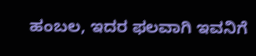ಹಂಬಲ, ಇದರ ಫಲವಾಗಿ ಇವನಿಗೆ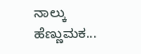ನಾಲ್ಕು ಹೆಣ್ಣುಮಕ...